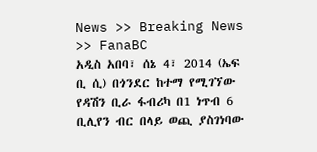News >> Breaking News >> FanaBC
አዲስ አበባ፣ ሰኔ 4፣ 2014 (ኤፍ ቢ ሲ) በጎንደር ከተማ የሚገኘው የዳሽን ቢራ ፋብሪካ በ1 ነጥብ 6 ቢሊየን ብር በላይ ወጪ ያስገነባው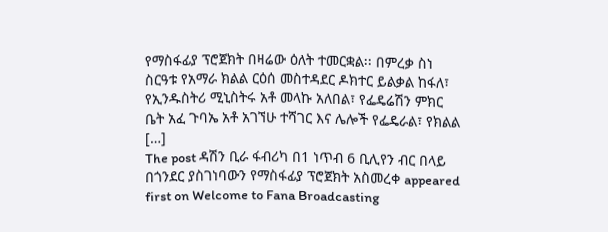የማስፋፊያ ፕሮጀክት በዛሬው ዕለት ተመርቋል፡፡ በምረቃ ስነ ስርዓቱ የአማራ ክልል ርዕሰ መስተዳደር ዶክተር ይልቃል ከፋለ፣ የኢንዱስትሪ ሚኒስትሩ አቶ መላኩ አለበል፣ የፌዴሬሽን ምክር ቤት አፈ ጉባኤ አቶ አገኘሁ ተሻገር እና ሌሎች የፌዴራል፣ የክልል […]
The post ዳሽን ቢራ ፋብሪካ በ1 ነጥብ 6 ቢሊየን ብር በላይ በጎንደር ያስገነባውን የማስፋፊያ ፕሮጀክት አስመረቀ appeared first on Welcome to Fana Broadcasting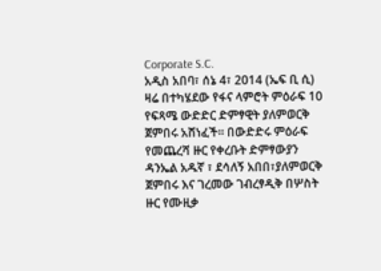Corporate S.C.
አዲስ አበባ፣ ሰኔ 4፣ 2014 (ኤፍ ቢ ሲ) ዛሬ በተካሄደው የፋና ላምሮት ምዕራፍ 10 የፍጻሜ ውድድር ድምፃዊት ያለምወርቅ ጀምበሩ አሸነፈች፡፡ በውድድሩ ምዕራፍ የመጨረሻ ዙር የቀረቡት ድምፃውያን ዳንኤል አዱኛ ፣ ደሳለኝ አበበ፣ያለምወርቅ ጀምበሩ እና ገረመው ገብረፃዲቅ በሦስት ዙር የሙዚቃ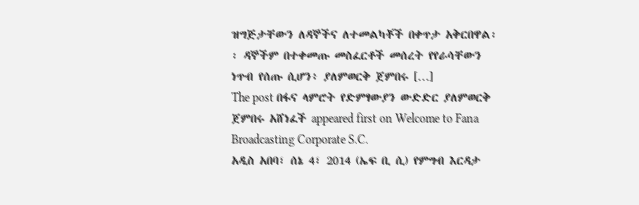ዝግጅታቸውን ለዳኞችና ለተመልካቾች በቀጥታ አቅርበዋል፡፡ ዳኞችም በተቀመጡ መስፈርቶች መሰረት የየራሳቸውን ነጥብ የሰጡ ሲሆን፥ ያለምወርቅ ጀምበሩ […]
The post በፋና ላምሮት የድምፃውያን ውድድር ያለምወርቅ ጀምበሩ አሸነፈች appeared first on Welcome to Fana Broadcasting Corporate S.C.
አዲስ አበባ፣ ሰኔ 4፣ 2014 (ኤፍ ቢ ሲ) የምግብ እርዳታ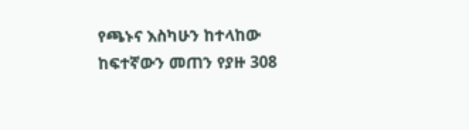የጫኑና እስካሁን ከተላከው ከፍተኛውን መጠን የያዙ 308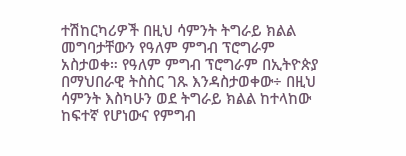ተሽከርካሪዎች በዚህ ሳምንት ትግራይ ክልል መግባታቸውን የዓለም ምግብ ፕሮግራም አስታወቀ። የዓለም ምግብ ፕሮግራም በኢትዮጵያ በማህበራዊ ትስስር ገጹ እንዳስታወቀው÷ በዚህ ሳምንት እስካሁን ወደ ትግራይ ክልል ከተላከው ከፍተኛ የሆነውና የምግብ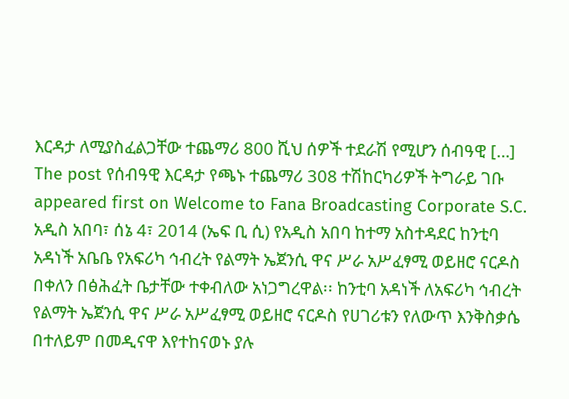እርዳታ ለሚያስፈልጋቸው ተጨማሪ 800 ሺህ ሰዎች ተደራሽ የሚሆን ሰብዓዊ […]
The post የሰብዓዊ እርዳታ የጫኑ ተጨማሪ 308 ተሽከርካሪዎች ትግራይ ገቡ appeared first on Welcome to Fana Broadcasting Corporate S.C.
አዲስ አበባ፣ ሰኔ 4፣ 2014 (ኤፍ ቢ ሲ) የአዲስ አበባ ከተማ አስተዳደር ከንቲባ አዳነች አቤቤ የአፍሪካ ኅብረት የልማት ኤጀንሲ ዋና ሥራ አሥፈፃሚ ወይዘሮ ናርዶስ በቀለን በፅሕፈት ቤታቸው ተቀብለው አነጋግረዋል፡፡ ከንቲባ አዳነች ለአፍሪካ ኅብረት የልማት ኤጀንሲ ዋና ሥራ አሥፈፃሚ ወይዘሮ ናርዶስ የሀገሪቱን የለውጥ እንቅስቃሴ በተለይም በመዲናዋ እየተከናወኑ ያሉ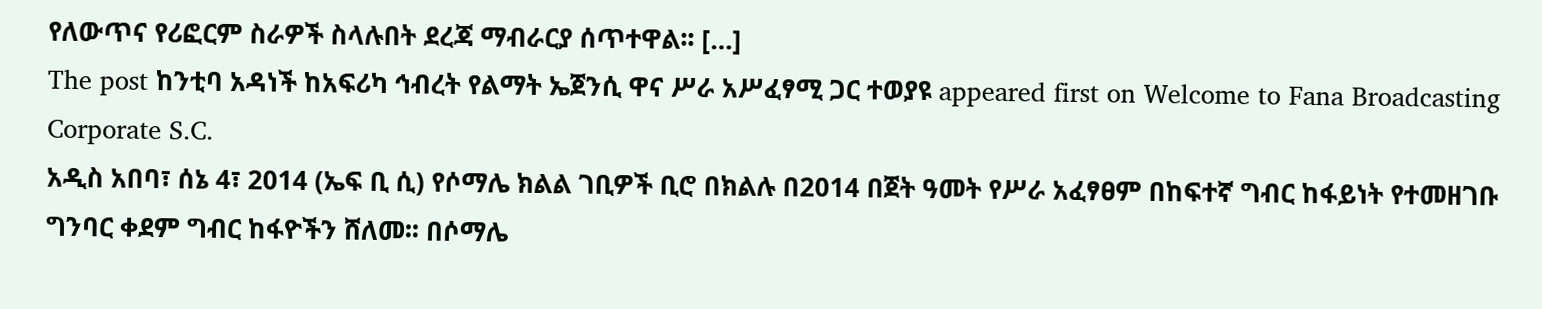የለውጥና የሪፎርም ስራዎች ስላሉበት ደረጃ ማብራርያ ሰጥተዋል፡፡ […]
The post ከንቲባ አዳነች ከአፍሪካ ኅብረት የልማት ኤጀንሲ ዋና ሥራ አሥፈፃሚ ጋር ተወያዩ appeared first on Welcome to Fana Broadcasting Corporate S.C.
አዲስ አበባ፣ ሰኔ 4፣ 2014 (ኤፍ ቢ ሲ) የሶማሌ ክልል ገቢዎች ቢሮ በክልሉ በ2014 በጀት ዓመት የሥራ አፈፃፀም በከፍተኛ ግብር ከፋይነት የተመዘገቡ ግንባር ቀደም ግብር ከፋዮችን ሸለመ፡፡ በሶማሌ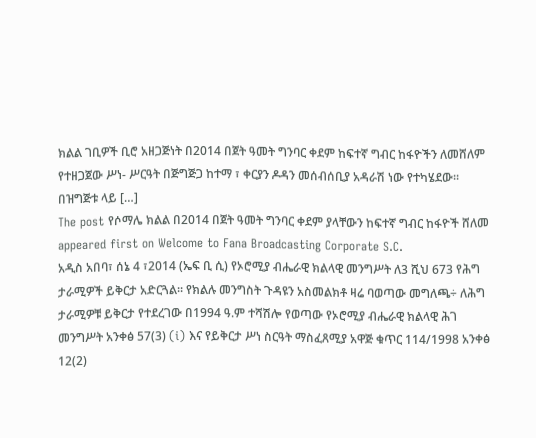ክልል ገቢዎች ቢሮ አዘጋጅነት በ2014 በጀት ዓመት ግንባር ቀደም ከፍተኛ ግብር ከፋዮችን ለመሸለም የተዘጋጀው ሥነ- ሥርዓት በጅግጅጋ ከተማ ፣ ቀርያን ዶዳን መሰብሰቢያ አዳራሽ ነው የተካሄደው፡፡ በዝግጅቱ ላይ […]
The post የሶማሌ ክልል በ2014 በጀት ዓመት ግንባር ቀደም ያላቸውን ከፍተኛ ግብር ከፋዮች ሸለመ appeared first on Welcome to Fana Broadcasting Corporate S.C.
አዲስ አበባ፣ ሰኔ 4 ፣2014 (ኤፍ ቢ ሲ) የኦሮሚያ ብሔራዊ ክልላዊ መንግሥት ለ3 ሺህ 673 የሕግ ታራሚዎች ይቅርታ አድርጓል፡፡ የክልሉ መንግስት ጉዳዩን አስመልክቶ ዛሬ ባወጣው መግለጫ÷ ለሕግ ታራሚዎቹ ይቅርታ የተደረገው በ1994 ዓ.ም ተሻሽሎ የወጣው የኦሮሚያ ብሔራዊ ክልላዊ ሕገ መንግሥት አንቀፅ 57(3) (i) እና የይቅርታ ሥነ ስርዓት ማስፈጸሚያ አዋጅ ቁጥር 114/1998 አንቀፅ 12(2)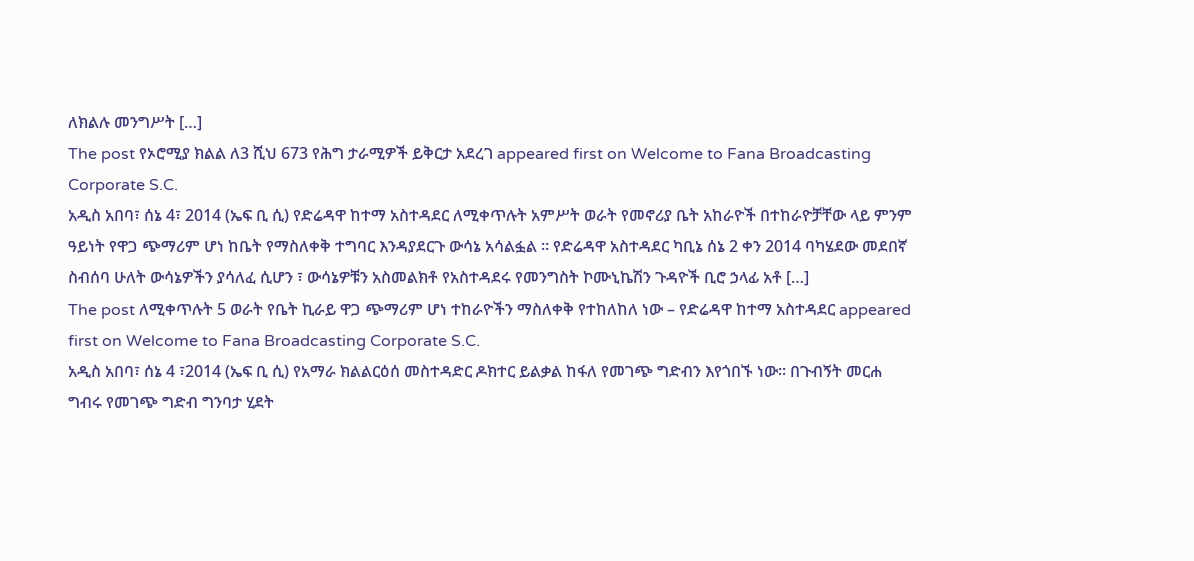ለክልሉ መንግሥት […]
The post የኦሮሚያ ክልል ለ3 ሺህ 673 የሕግ ታራሚዎች ይቅርታ አደረገ appeared first on Welcome to Fana Broadcasting Corporate S.C.
አዲስ አበባ፣ ሰኔ 4፣ 2014 (ኤፍ ቢ ሲ) የድሬዳዋ ከተማ አስተዳደር ለሚቀጥሉት አምሥት ወራት የመኖሪያ ቤት አከራዮች በተከራዮቻቸው ላይ ምንም ዓይነት የዋጋ ጭማሪም ሆነ ከቤት የማስለቀቅ ተግባር እንዳያደርጉ ውሳኔ አሳልፏል ። የድሬዳዋ አስተዳደር ካቢኔ ሰኔ 2 ቀን 2014 ባካሄደው መደበኛ ስብሰባ ሁለት ውሳኔዎችን ያሳለፈ ሲሆን ፣ ውሳኔዎቹን አስመልክቶ የአስተዳደሩ የመንግስት ኮሙኒኬሽን ጉዳዮች ቢሮ ኃላፊ አቶ […]
The post ለሚቀጥሉት 5 ወራት የቤት ኪራይ ዋጋ ጭማሪም ሆነ ተከራዮችን ማስለቀቅ የተከለከለ ነው – የድሬዳዋ ከተማ አስተዳደር appeared first on Welcome to Fana Broadcasting Corporate S.C.
አዲስ አበባ፣ ሰኔ 4 ፣2014 (ኤፍ ቢ ሲ) የአማራ ክልልርዕሰ መስተዳድር ዶክተር ይልቃል ከፋለ የመገጭ ግድብን እየጎበኙ ነው። በጉብኝት መርሐ ግብሩ የመገጭ ግድብ ግንባታ ሂደት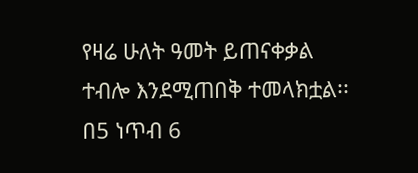የዛሬ ሁለት ዓመት ይጠናቀቃል ተብሎ እንደሚጠበቅ ተመላክቷል፡፡ በ5 ነጥብ 6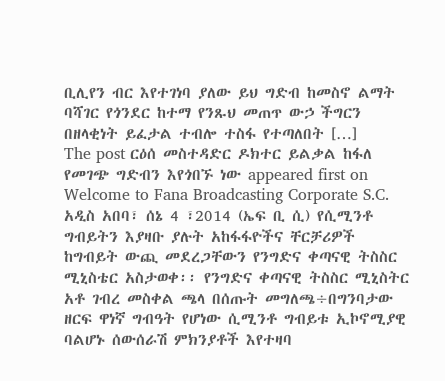ቢሊየን ብር እየተገነባ ያለው ይህ ግድብ ከመስኖ ልማት ባሻገር የጎንደር ከተማ የንጹህ መጠጥ ውኃ ችግርን በዘላቂነት ይፈታል ተብሎ ተስፋ የተጣለበት […]
The post ርዕሰ መስተዳድር ዶክተር ይልቃል ከፋለ የመገጭ ግድብን እየጎበኙ ነው appeared first on Welcome to Fana Broadcasting Corporate S.C.
አዲስ አበባ፣ ሰኔ 4 ፣2014 (ኤፍ ቢ ሲ) የሲሚንቶ ግብይትን እያዛቡ ያሉት አከፋፋዮችና ቸርቻሪዎች ከግብይት ውጪ መደረጋቸውን የንግድና ቀጣናዊ ትስስር ሚኒስቴር አስታወቀ፡፡ የንግድና ቀጣናዊ ትስስር ሚኒስትር አቶ ገብረ መስቀል ጫላ በሰጡት መግለጫ÷በግንባታው ዘርፍ ዋነኛ ግብዓት የሆነው ሲሚንቶ ግብይቱ ኢኮኖሚያዊ ባልሆኑ ሰውሰራሽ ምክንያቶች እየተዛባ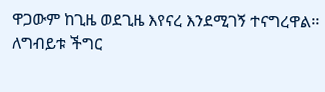ዋጋውም ከጊዜ ወደጊዜ እየናረ እንደሚገኝ ተናግረዋል፡፡ ለግብይቱ ችግር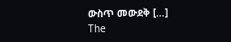ውስጥ መውደቅ […]
The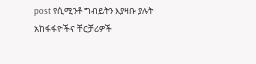post የሲሚንቶ ግብይትን እያዛቡ ያሉት አከፋፋዮችና ቸርቻሪዎች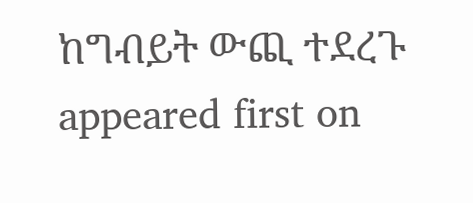ከግብይት ውጪ ተደረጉ appeared first on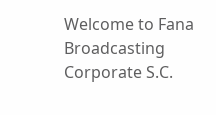Welcome to Fana Broadcasting Corporate S.C.